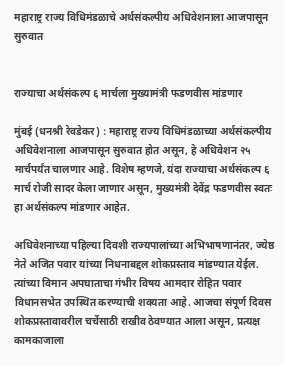महाराष्ट्र राज्य विधिमंडळाचे अर्थसंकल्पीय अधिवेशनाला आजपासून सुरुवात


राज्याचा अर्थसंकल्प ६ मार्चला मुख्यामंत्री फडणवीस मांडणार

मुंबई (धनश्री रेवडेकर) : महाराष्ट्र राज्य विधिमंडळाच्या अर्थसंकल्पीय अधिवेशनाला आजपासून सुरुवात होत असून, हे अधिवेशन २५ मार्चपर्यंत चालणार आहे. विशेष म्हणजे, यंदा राज्याचा अर्थसंकल्प ६ मार्च रोजी सादर केला जाणार असून, मुख्यमंत्री देवेंद्र फडणवीस स्वतः हा अर्थसंकल्प मांडणार आहेत.

अधिवेशनाच्या पहिल्या दिवशी राज्यपालांच्या अभिभाषणानंतर, ज्येष्ठ नेते अजित पवार यांच्या निधनाबद्दल शोकप्रस्ताव मांडण्यात येईल. त्यांच्या विमान अपघाताचा गंभीर विषय आमदार रोहित पवार विधानसभेत उपस्थित करण्याची शक्यता आहे. आजचा संपूर्ण दिवस शोकप्रस्तावावरील चर्चेसाठी राखीव ठेवण्यात आला असून, प्रत्यक्ष कामकाजाला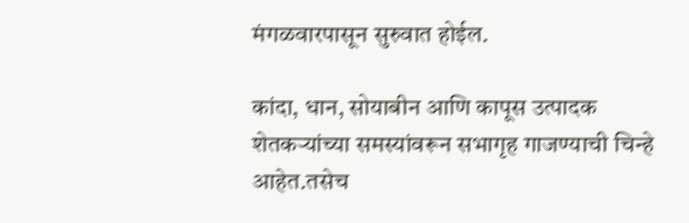मंगळवारपासून सुरुवात होईल.

कांदा, धान, सोयाबीन आणि कापूस उत्पादक शेतकऱ्यांच्या समस्यांवरून सभागृह गाजण्याची चिन्हे आहेत.तसेच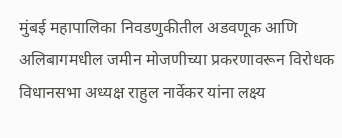मुंबई महापालिका निवडणुकीतील अडवणूक आणि अलिबागमधील जमीन मोजणीच्या प्रकरणावरून विरोधक विधानसभा अध्यक्ष राहुल नार्वेकर यांना लक्ष्य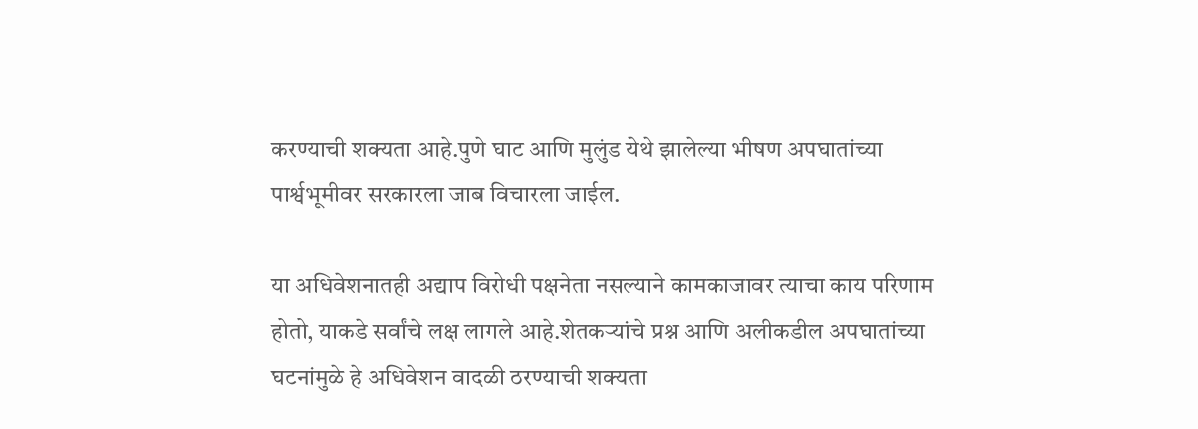करण्याची शक्यता आहे.पुणे घाट आणि मुलुंड येथे झालेल्या भीषण अपघातांच्या पार्श्वभूमीवर सरकारला जाब विचारला जाईल.

या अधिवेशनातही अद्याप विरोधी पक्षनेता नसल्याने कामकाजावर त्याचा काय परिणाम होतो, याकडे सर्वांचे लक्ष लागले आहे.शेतकऱ्यांचे प्रश्न आणि अलीकडील अपघातांच्या घटनांमुळे हे अधिवेशन वादळी ठरण्याची शक्यता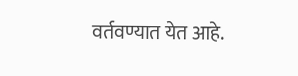वर्तवण्यात येत आहे.